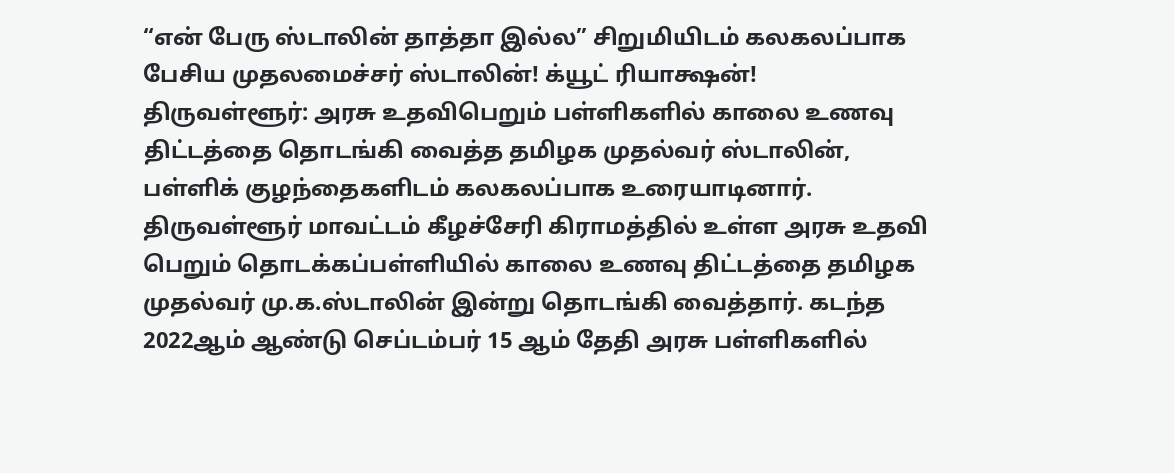“என் பேரு ஸ்டாலின் தாத்தா இல்ல” சிறுமியிடம் கலகலப்பாக பேசிய முதலமைச்சர் ஸ்டாலின்! க்யூட் ரியாக்ஷன்!
திருவள்ளூர்: அரசு உதவிபெறும் பள்ளிகளில் காலை உணவு திட்டத்தை தொடங்கி வைத்த தமிழக முதல்வர் ஸ்டாலின், பள்ளிக் குழந்தைகளிடம் கலகலப்பாக உரையாடினார்.
திருவள்ளூர் மாவட்டம் கீழச்சேரி கிராமத்தில் உள்ள அரசு உதவி பெறும் தொடக்கப்பள்ளியில் காலை உணவு திட்டத்தை தமிழக முதல்வர் மு.க.ஸ்டாலின் இன்று தொடங்கி வைத்தார். கடந்த 2022ஆம் ஆண்டு செப்டம்பர் 15 ஆம் தேதி அரசு பள்ளிகளில்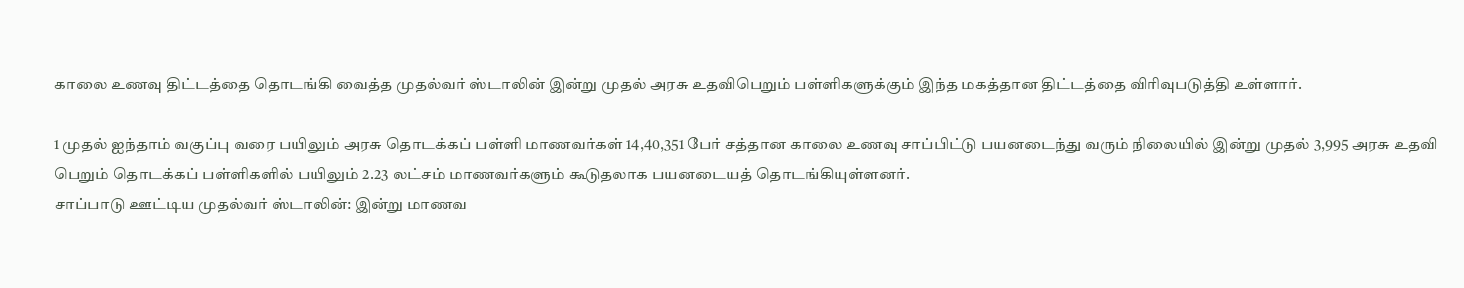காலை உணவு திட்டத்தை தொடங்கி வைத்த முதல்வர் ஸ்டாலின் இன்று முதல் அரசு உதவிபெறும் பள்ளிகளுக்கும் இந்த மகத்தான திட்டத்தை விரிவுபடுத்தி உள்ளார்.

1 முதல் ஐந்தாம் வகுப்பு வரை பயிலும் அரசு தொடக்கப் பள்ளி மாணவர்கள் 14,40,351 பேர் சத்தான காலை உணவு சாப்பிட்டு பயனடைந்து வரும் நிலையில் இன்று முதல் 3,995 அரசு உதவி பெறும் தொடக்கப் பள்ளிகளில் பயிலும் 2.23 லட்சம் மாணவர்களும் கூடுதலாக பயனடையத் தொடங்கியுள்ளனர்.
சாப்பாடு ஊட்டிய முதல்வர் ஸ்டாலின்: இன்று மாணவ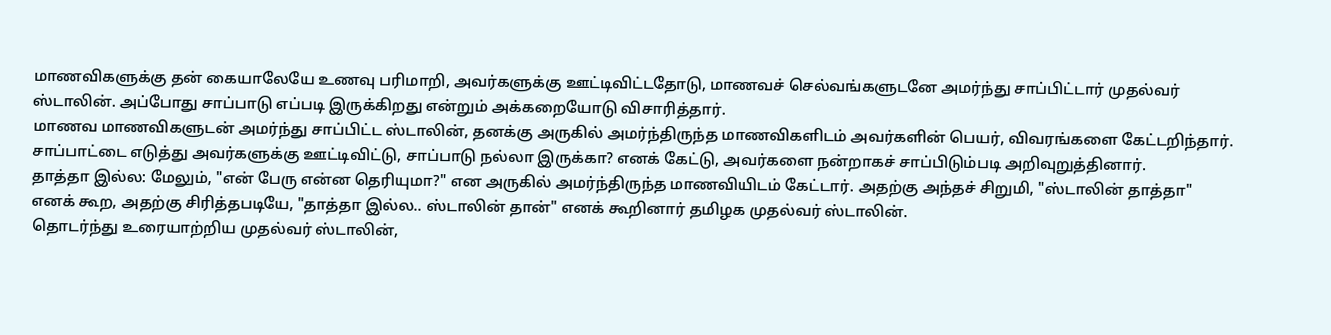மாணவிகளுக்கு தன் கையாலேயே உணவு பரிமாறி, அவர்களுக்கு ஊட்டிவிட்டதோடு, மாணவச் செல்வங்களுடனே அமர்ந்து சாப்பிட்டார் முதல்வர் ஸ்டாலின். அப்போது சாப்பாடு எப்படி இருக்கிறது என்றும் அக்கறையோடு விசாரித்தார்.
மாணவ மாணவிகளுடன் அமர்ந்து சாப்பிட்ட ஸ்டாலின், தனக்கு அருகில் அமர்ந்திருந்த மாணவிகளிடம் அவர்களின் பெயர், விவரங்களை கேட்டறிந்தார். சாப்பாட்டை எடுத்து அவர்களுக்கு ஊட்டிவிட்டு, சாப்பாடு நல்லா இருக்கா? எனக் கேட்டு, அவர்களை நன்றாகச் சாப்பிடும்படி அறிவுறுத்தினார்.
தாத்தா இல்ல: மேலும், "என் பேரு என்ன தெரியுமா?" என அருகில் அமர்ந்திருந்த மாணவியிடம் கேட்டார். அதற்கு அந்தச் சிறுமி, "ஸ்டாலின் தாத்தா" எனக் கூற, அதற்கு சிரித்தபடியே, "தாத்தா இல்ல.. ஸ்டாலின் தான்" எனக் கூறினார் தமிழக முதல்வர் ஸ்டாலின்.
தொடர்ந்து உரையாற்றிய முதல்வர் ஸ்டாலின்,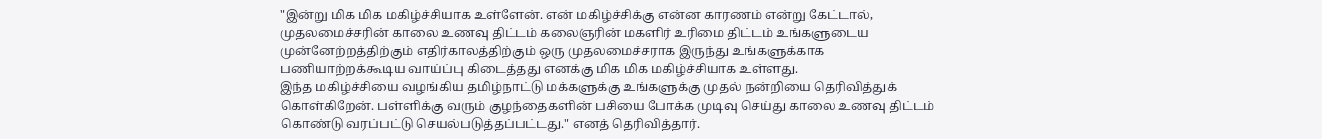"இன்று மிக மிக மகிழ்ச்சியாக உள்ளேன். என் மகிழ்ச்சிக்கு என்ன காரணம் என்று கேட்டால், முதலமைச்சரின் காலை உணவு திட்டம் கலைஞரின் மகளிர் உரிமை திட்டம் உங்களுடைய முன்னேற்றத்திற்கும் எதிர்காலத்திற்கும் ஒரு முதலமைச்சராக இருந்து உங்களுக்காக பணியாற்றக்கூடிய வாய்ப்பு கிடைத்தது எனக்கு மிக மிக மகிழ்ச்சியாக உள்ளது.
இந்த மகிழ்ச்சியை வழங்கிய தமிழ்நாட்டு மக்களுக்கு உங்களுக்கு முதல் நன்றியை தெரிவித்துக் கொள்கிறேன். பள்ளிக்கு வரும் குழந்தைகளின் பசியை போக்க முடிவு செய்து காலை உணவு திட்டம் கொண்டு வரப்பட்டு செயல்படுத்தப்பட்டது." எனத் தெரிவித்தார்.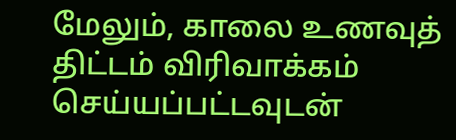மேலும், காலை உணவுத் திட்டம் விரிவாக்கம் செய்யப்பட்டவுடன்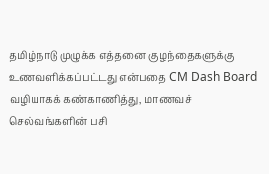தமிழ்நாடு முழுக்க எத்தனை குழந்தைகளுக்கு உணவளிக்கப்பட்டது என்பதை CM Dash Board வழியாகக் கண்காணித்து, மாணவச் செல்வங்களின் பசி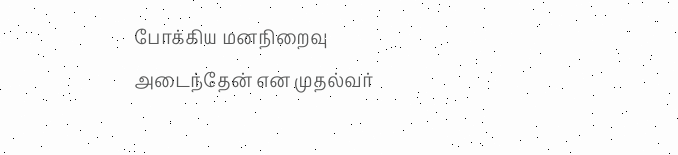போக்கிய மனநிறைவு அடைந்தேன் என முதல்வர்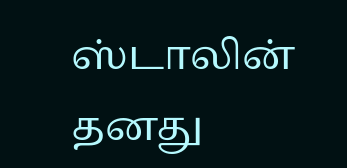ஸ்டாலின் தனது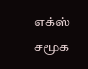எக்ஸ் சமூக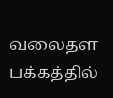வலைதள பக்கத்தில்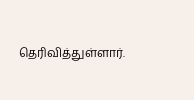தெரிவித்துள்ளார்.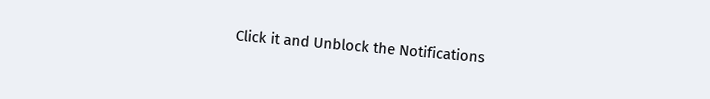Click it and Unblock the Notifications